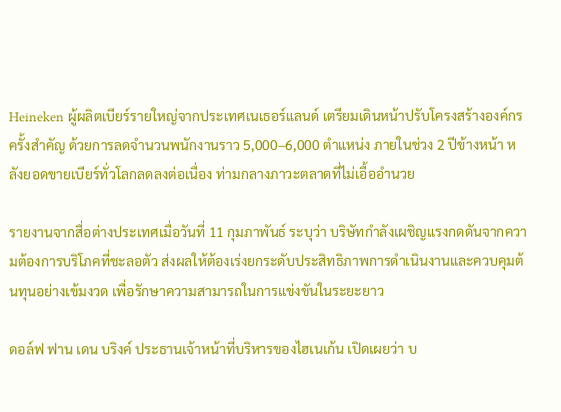Heineken ผู้ผลิตเบียร์รายใหญ่จากประเทศเนเธอร์แลนด์ เตรียมเดินหน้าปรับโครงสร้างองค์กรครั้งสำคัญ ด้วยการลดจำนวนพนักงานราว 5,000–6,000 ตำแหน่ง ภายในช่วง 2 ปีข้างหน้า หลังยอดขายเบียร์ทั่วโลกลดลงต่อเนื่อง ท่ามกลางภาวะตลาดที่ไม่เอื้ออำนวย

รายงานจากสื่อต่างประเทศเมื่อวันที่ 11 กุมภาพันธ์ ระบุว่า บริษัทกำลังเผชิญแรงกดดันจากความต้องการบริโภคที่ชะลอตัว ส่งผลให้ต้องเร่งยกระดับประสิทธิภาพการดำเนินงานและควบคุมต้นทุนอย่างเข้มงวด เพื่อรักษาความสามารถในการแข่งขันในระยะยาว

ดอล์ฟ ฟาน เดน บริงค์ ประธานเจ้าหน้าที่บริหารของไฮเนเก้น เปิดเผยว่า บ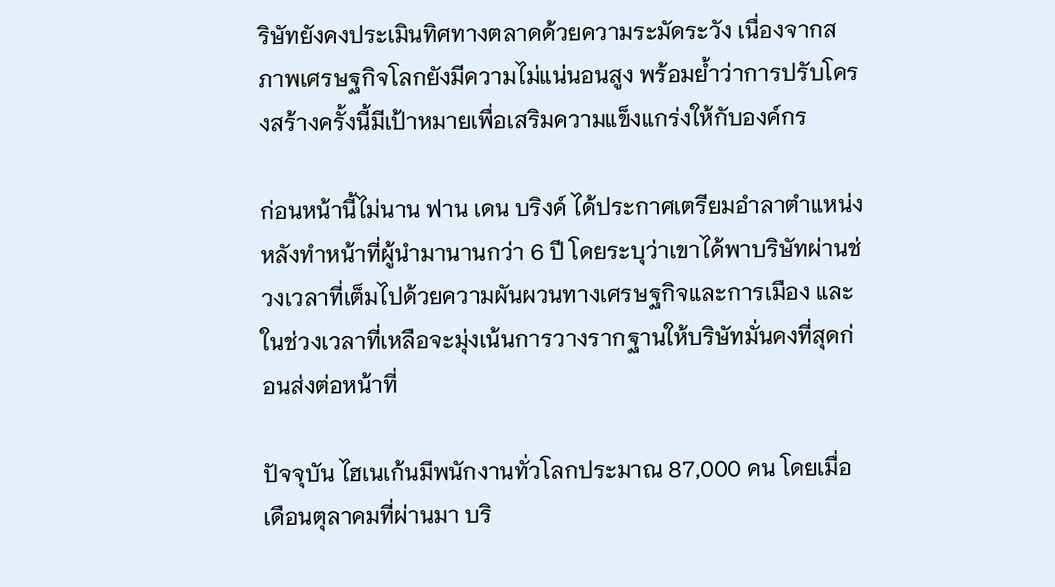ริษัทยังคงประเมินทิศทางตลาดด้วยความระมัดระวัง เนื่องจากสภาพเศรษฐกิจโลกยังมีความไม่แน่นอนสูง พร้อมย้ำว่าการปรับโครงสร้างครั้งนี้มีเป้าหมายเพื่อเสริมความแข็งแกร่งให้กับองค์กร

ก่อนหน้านี้ไม่นาน ฟาน เดน บริงค์ ได้ประกาศเตรียมอำลาตำแหน่ง หลังทำหน้าที่ผู้นำมานานกว่า 6 ปี โดยระบุว่าเขาได้พาบริษัทผ่านช่วงเวลาที่เต็มไปด้วยความผันผวนทางเศรษฐกิจและการเมือง และในช่วงเวลาที่เหลือจะมุ่งเน้นการวางรากฐานให้บริษัทมั่นคงที่สุดก่อนส่งต่อหน้าที่

ปัจจุบัน ไฮเนเก้นมีพนักงานทั่วโลกประมาณ 87,000 คน โดยเมื่อเดือนตุลาคมที่ผ่านมา บริ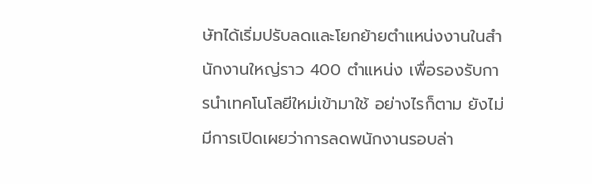ษัทได้เริ่มปรับลดและโยกย้ายตำแหน่งงานในสำนักงานใหญ่ราว 400 ตำแหน่ง เพื่อรองรับการนำเทคโนโลยีใหม่เข้ามาใช้ อย่างไรก็ตาม ยังไม่มีการเปิดเผยว่าการลดพนักงานรอบล่า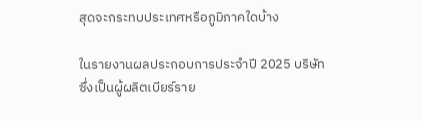สุดจะกระทบประเทศหรือภูมิภาคใดบ้าง

ในรายงานผลประกอบการประจำปี 2025 บริษัทซึ่งเป็นผู้ผลิตเบียร์ราย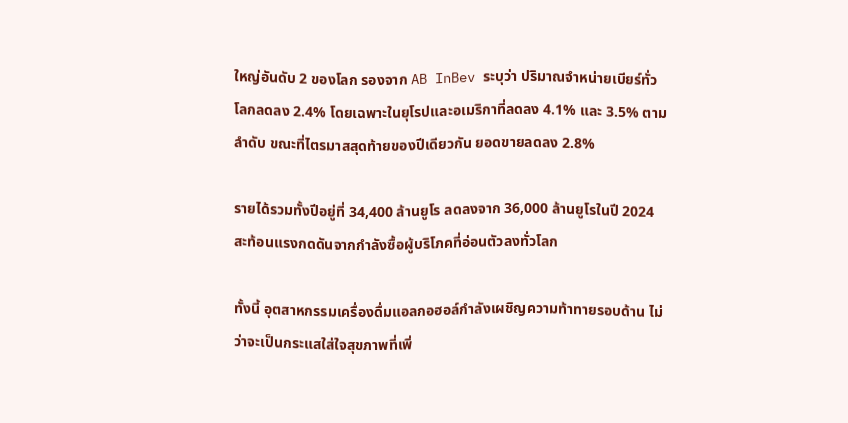ใหญ่อันดับ 2 ของโลก รองจาก AB InBev ระบุว่า ปริมาณจำหน่ายเบียร์ทั่วโลกลดลง 2.4% โดยเฉพาะในยุโรปและอเมริกาที่ลดลง 4.1% และ 3.5% ตามลำดับ ขณะที่ไตรมาสสุดท้ายของปีเดียวกัน ยอดขายลดลง 2.8%

รายได้รวมทั้งปีอยู่ที่ 34,400 ล้านยูโร ลดลงจาก 36,000 ล้านยูโรในปี 2024 สะท้อนแรงกดดันจากกำลังซื้อผู้บริโภคที่อ่อนตัวลงทั่วโลก

ทั้งนี้ อุตสาหกรรมเครื่องดื่มแอลกอฮอล์กำลังเผชิญความท้าทายรอบด้าน ไม่ว่าจะเป็นกระแสใส่ใจสุขภาพที่เพิ่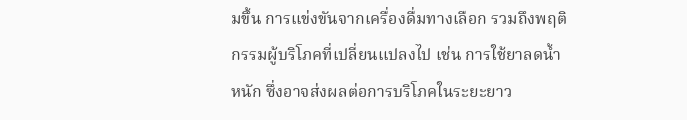มขึ้น การแข่งขันจากเครื่องดื่มทางเลือก รวมถึงพฤติกรรมผู้บริโภคที่เปลี่ยนแปลงไป เช่น การใช้ยาลดน้ำหนัก ซึ่งอาจส่งผลต่อการบริโภคในระยะยาว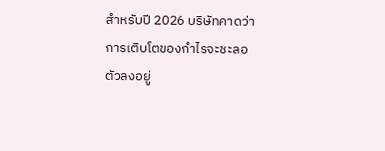สำหรับปี 2026 บริษัทคาดว่าการเติบโตของกำไรจะชะลอตัวลงอยู่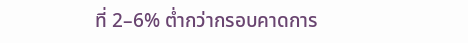ที่ 2–6% ต่ำกว่ากรอบคาดการ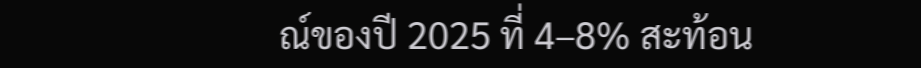ณ์ของปี 2025 ที่ 4–8% สะท้อน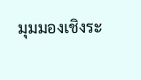มุมมองเชิงระ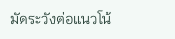มัดระวังต่อแนวโน้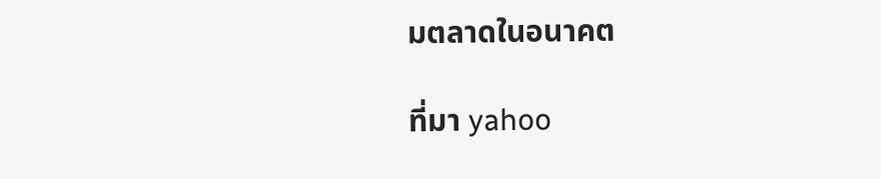มตลาดในอนาคต

ที่มา yahoo